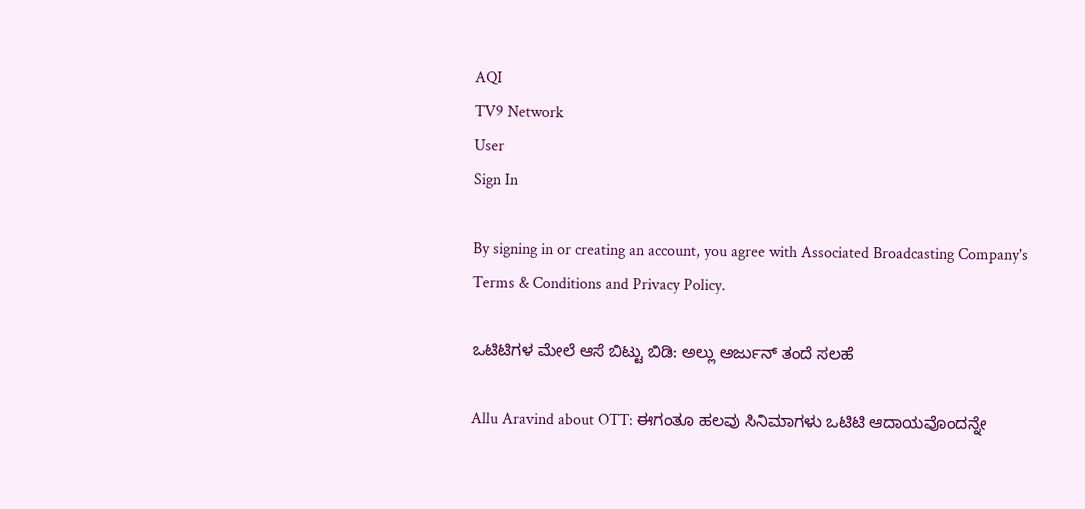AQI
TV9 Network
User
Sign In

By signing in or creating an account, you agree with Associated Broadcasting Company's Terms & Conditions and Privacy Policy.

ಒಟಿಟಿಗಳ ಮೇಲೆ ಆಸೆ ಬಿಟ್ಟು ಬಿಡಿ: ಅಲ್ಲು ಅರ್ಜುನ್ ತಂದೆ ಸಲಹೆ

Allu Aravind about OTT: ಈಗಂತೂ ಹಲವು ಸಿನಿಮಾಗಳು ಒಟಿಟಿ ಆದಾಯವೊಂದನ್ನೇ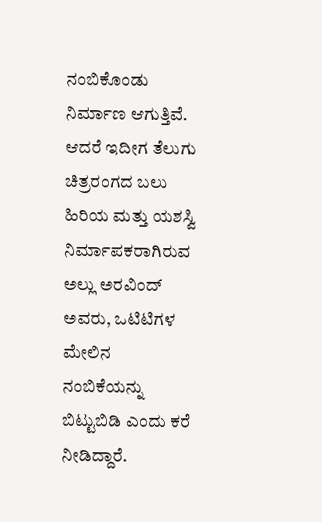ನಂಬಿಕೊಂಡು ನಿರ್ಮಾಣ ಆಗುತ್ತಿವೆ. ಆದರೆ ಇದೀಗ ತೆಲುಗು ಚಿತ್ರರಂಗದ ಬಲು ಹಿರಿಯ ಮತ್ತು ಯಶಸ್ವಿ ನಿರ್ಮಾಪಕರಾಗಿರುವ ಅಲ್ಲು ಅರವಿಂದ್ ಅವರು, ಒಟಿಟಿಗಳ ಮೇಲಿನ ನಂಬಿಕೆಯನ್ನು ಬಿಟ್ಟುಬಿಡಿ ಎಂದು ಕರೆ ನೀಡಿದ್ದಾರೆ.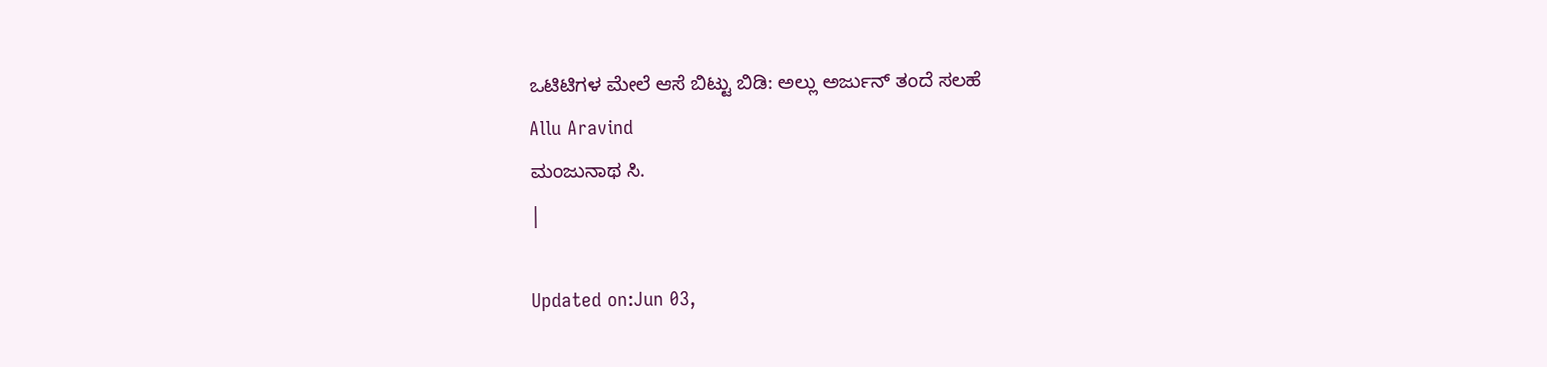ಒಟಿಟಿಗಳ ಮೇಲೆ ಆಸೆ ಬಿಟ್ಟು ಬಿಡಿ: ಅಲ್ಲು ಅರ್ಜುನ್ ತಂದೆ ಸಲಹೆ
Allu Aravind
ಮಂಜುನಾಥ ಸಿ.
|

Updated on:Jun 03,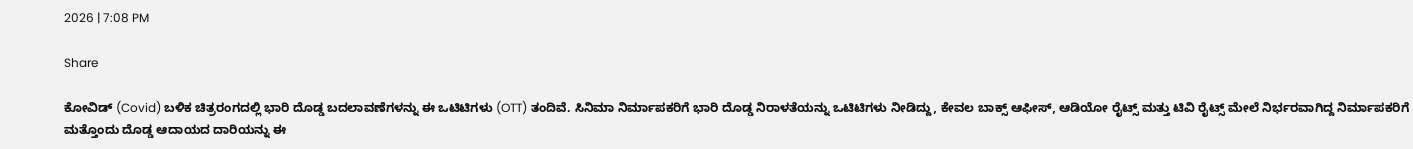2026 | 7:08 PM

Share

ಕೋವಿಡ್ (Covid) ಬಳಿಕ ಚಿತ್ರರಂಗದಲ್ಲಿ ಭಾರಿ ದೊಡ್ಡ ಬದಲಾವಣೆಗಳನ್ನು ಈ ಒಟಿಟಿಗಳು (OTT) ತಂದಿವೆ. ಸಿನಿಮಾ ನಿರ್ಮಾಪಕರಿಗೆ ಭಾರಿ ದೊಡ್ಡ ನಿರಾಳತೆಯನ್ನು ಒಟಿಟಿಗಳು ನೀಡಿದ್ದು, ಕೇವಲ ಬಾಕ್ಸ್ ಆಫೀಸ್, ಆಡಿಯೋ ರೈಟ್ಸ್ ಮತ್ತು ಟಿವಿ ರೈಟ್ಸ್ ಮೇಲೆ ನಿರ್ಭರವಾಗಿದ್ದ ನಿರ್ಮಾಪಕರಿಗೆ ಮತ್ತೊಂದು ದೊಡ್ಡ ಆದಾಯದ ದಾರಿಯನ್ನು ಈ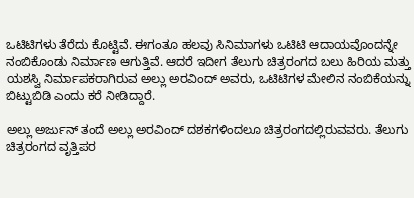ಒಟಿಟಿಗಳು ತೆರೆದು ಕೊಟ್ಟಿವೆ. ಈಗಂತೂ ಹಲವು ಸಿನಿಮಾಗಳು ಒಟಿಟಿ ಆದಾಯವೊಂದನ್ನೇ ನಂಬಿಕೊಂಡು ನಿರ್ಮಾಣ ಆಗುತ್ತಿವೆ. ಆದರೆ ಇದೀಗ ತೆಲುಗು ಚಿತ್ರರಂಗದ ಬಲು ಹಿರಿಯ ಮತ್ತು ಯಶಸ್ವಿ ನಿರ್ಮಾಪಕರಾಗಿರುವ ಅಲ್ಲು ಅರವಿಂದ್ ಅವರು, ಒಟಿಟಿಗಳ ಮೇಲಿನ ನಂಬಿಕೆಯನ್ನು ಬಿಟ್ಟುಬಿಡಿ ಎಂದು ಕರೆ ನೀಡಿದ್ದಾರೆ.

ಅಲ್ಲು ಅರ್ಜುನ್ ತಂದೆ ಅಲ್ಲು ಅರವಿಂದ್ ದಶಕಗಳಿಂದಲೂ ಚಿತ್ರರಂಗದಲ್ಲಿರುವವರು. ತೆಲುಗು ಚಿತ್ರರಂಗದ ವೃತ್ತಿಪರ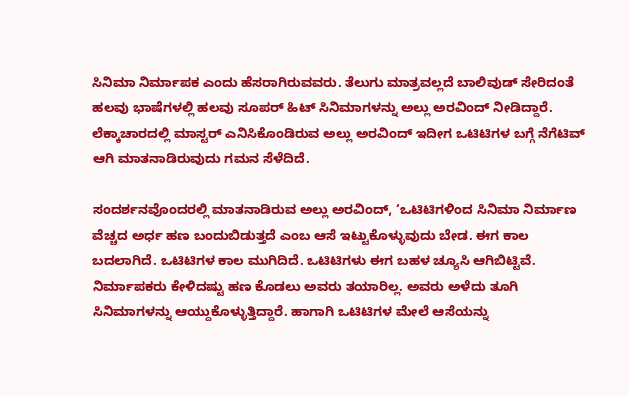ಸಿನಿಮಾ ನಿರ್ಮಾಪಕ ಎಂದು ಹೆಸರಾಗಿರುವವರು. ತೆಲುಗು ಮಾತ್ರವಲ್ಲದೆ ಬಾಲಿವುಡ್ ಸೇರಿದಂತೆ ಹಲವು ಭಾಷೆಗಳಲ್ಲಿ ಹಲವು ಸೂಪರ್ ಹಿಟ್ ಸಿನಿಮಾಗಳನ್ನು ಅಲ್ಲು ಅರವಿಂದ್ ನೀಡಿದ್ದಾರೆ. ಲೆಕ್ಕಾಚಾರದಲ್ಲಿ ಮಾಸ್ಟರ್ ಎನಿಸಿಕೊಂಡಿರುವ ಅಲ್ಲು ಅರವಿಂದ್ ಇದೀಗ ಒಟಿಟಿಗಳ ಬಗ್ಗೆ ನೆಗೆಟಿವ್ ಆಗಿ ಮಾತನಾಡಿರುವುದು ಗಮನ ಸೆಳೆದಿದೆ.

ಸಂದರ್ಶನವೊಂದರಲ್ಲಿ ಮಾತನಾಡಿರುವ ಅಲ್ಲು ಅರವಿಂದ್, ‘ಒಟಿಟಿಗಳಿಂದ ಸಿನಿಮಾ ನಿರ್ಮಾಣ ವೆಚ್ಚದ ಅರ್ಧ ಹಣ ಬಂದುಬಿಡುತ್ತದೆ ಎಂಬ ಆಸೆ ಇಟ್ಟುಕೊಳ್ಳುವುದು ಬೇಡ. ಈಗ ಕಾಲ ಬದಲಾಗಿದೆ. ಒಟಿಟಿಗಳ ಕಾಲ ಮುಗಿದಿದೆ. ಒಟಿಟಿಗಳು ಈಗ ಬಹಳ ಚ್ಯೂಸಿ ಆಗಿಬಿಟ್ಟಿವೆ. ನಿರ್ಮಾಪಕರು ಕೇಳಿದಷ್ಟು ಹಣ ಕೊಡಲು ಅವರು ತಯಾರಿಲ್ಲ. ಅವರು ಅಳೆದು ತೂಗಿ ಸಿನಿಮಾಗಳನ್ನು ಆಯ್ದುಕೊಳ್ಳುತ್ತಿದ್ದಾರೆ. ಹಾಗಾಗಿ ಒಟಿಟಿಗಳ ಮೇಲೆ ಆಸೆಯನ್ನು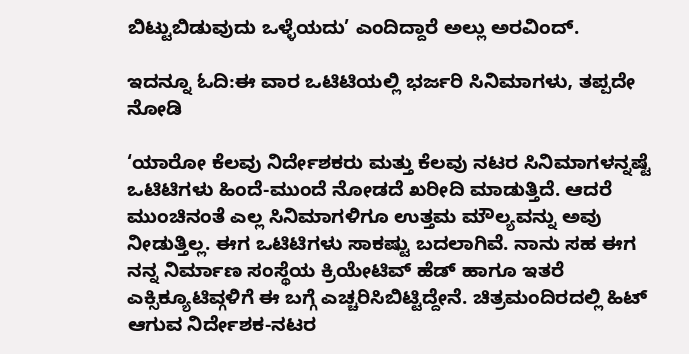ಬಿಟ್ಟುಬಿಡುವುದು ಒಳ್ಳೆಯದು’ ಎಂದಿದ್ದಾರೆ ಅಲ್ಲು ಅರವಿಂದ್.

ಇದನ್ನೂ ಓದಿ:ಈ ವಾರ ಒಟಿಟಿಯಲ್ಲಿ ಭರ್ಜರಿ ಸಿನಿಮಾಗಳು, ತಪ್ಪದೇ ನೋಡಿ

‘ಯಾರೋ ಕೆಲವು ನಿರ್ದೇಶಕರು ಮತ್ತು ಕೆಲವು ನಟರ ಸಿನಿಮಾಗಳನ್ನಷ್ಟೆ ಒಟಿಟಿಗಳು ಹಿಂದೆ-ಮುಂದೆ ನೋಡದೆ ಖರೀದಿ ಮಾಡುತ್ತಿದೆ. ಆದರೆ ಮುಂಚಿನಂತೆ ಎಲ್ಲ ಸಿನಿಮಾಗಳಿಗೂ ಉತ್ತಮ ಮೌಲ್ಯವನ್ನು ಅವು ನೀಡುತ್ತಿಲ್ಲ. ಈಗ ಒಟಿಟಿಗಳು ಸಾಕಷ್ಟು ಬದಲಾಗಿವೆ. ನಾನು ಸಹ ಈಗ ನನ್ನ ನಿರ್ಮಾಣ ಸಂಸ್ಥೆಯ ಕ್ರಿಯೇಟಿವ್ ಹೆಡ್ ಹಾಗೂ ಇತರೆ ಎಕ್ಸಿಕ್ಯೂಟಿವ್ಗಳಿಗೆ ಈ ಬಗ್ಗೆ ಎಚ್ಚರಿಸಿಬಿಟ್ಟಿದ್ದೇನೆ. ಚಿತ್ರಮಂದಿರದಲ್ಲಿ ಹಿಟ್ ಆಗುವ ನಿರ್ದೇಶಕ-ನಟರ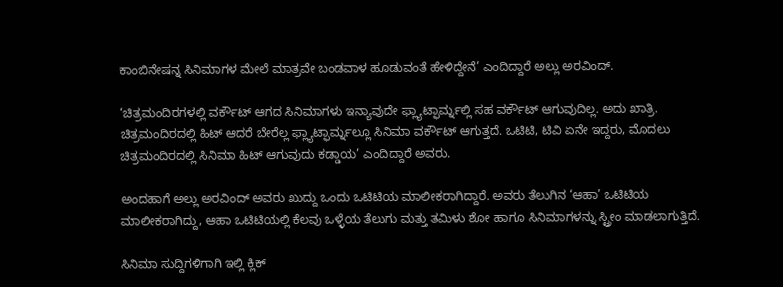ಕಾಂಬಿನೇಷನ್ನ ಸಿನಿಮಾಗಳ ಮೇಲೆ ಮಾತ್ರವೇ ಬಂಡವಾಳ ಹೂಡುವಂತೆ ಹೇಳಿದ್ದೇನೆ’ ಎಂದಿದ್ದಾರೆ ಅಲ್ಲು ಅರವಿಂದ್.

‘ಚಿತ್ರಮಂದಿರಗಳಲ್ಲಿ ವರ್ಕೌಟ್ ಆಗದ ಸಿನಿಮಾಗಳು ಇನ್ಯಾವುದೇ ಫ್ಲ್ಯಾಟ್ಫಾರ್ಮ್ನಲ್ಲಿ ಸಹ ವರ್ಕೌಟ್ ಆಗುವುದಿಲ್ಲ. ಅದು ಖಾತ್ರಿ. ಚಿತ್ರಮಂದಿರದಲ್ಲಿ ಹಿಟ್ ಆದರೆ ಬೇರೆಲ್ಲ ಫ್ಲ್ಯಾಟ್ಫಾರ್ಮ್ನಲ್ಲೂ ಸಿನಿಮಾ ವರ್ಕೌಟ್ ಆಗುತ್ತದೆ. ಒಟಿಟಿ, ಟಿವಿ ಏನೇ ಇದ್ದರು, ಮೊದಲು ಚಿತ್ರಮಂದಿರದಲ್ಲಿ ಸಿನಿಮಾ ಹಿಟ್ ಆಗುವುದು ಕಡ್ಡಾಯ’ ಎಂದಿದ್ದಾರೆ ಅವರು.

ಅಂದಹಾಗೆ ಅಲ್ಲು ಅರವಿಂದ್ ಅವರು ಖುದ್ದು ಒಂದು ಒಟಿಟಿಯ ಮಾಲೀಕರಾಗಿದ್ದಾರೆ. ಅವರು ತೆಲುಗಿನ ‘ಆಹಾ’ ಒಟಿಟಿಯ ಮಾಲೀಕರಾಗಿದ್ದು, ಆಹಾ ಒಟಿಟಿಯಲ್ಲಿ ಕೆಲವು ಒಳ್ಳೆಯ ತೆಲುಗು ಮತ್ತು ತಮಿಳು ಶೋ ಹಾಗೂ ಸಿನಿಮಾಗಳನ್ನು ಸ್ಟ್ರೀಂ ಮಾಡಲಾಗುತ್ತಿದೆ.

ಸಿನಿಮಾ ಸುದ್ದಿಗಳಿಗಾಗಿ ಇಲ್ಲಿ ಕ್ಲಿಕ್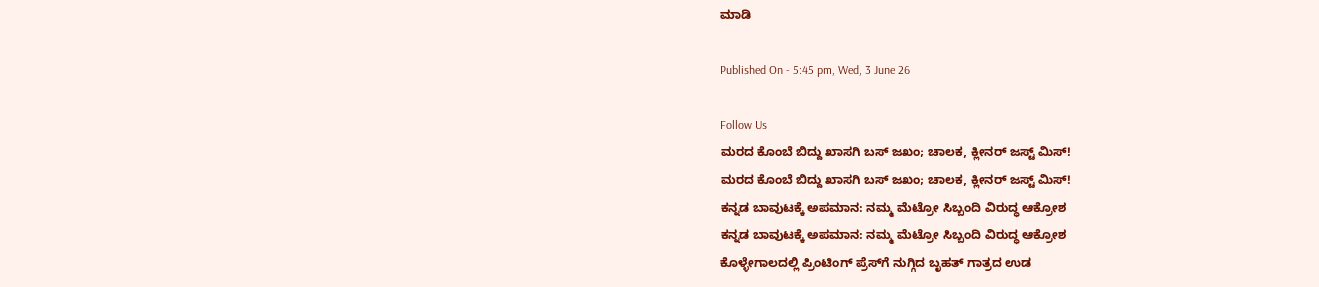ಮಾಡಿ

Published On - 5:45 pm, Wed, 3 June 26

Follow Us
ಮರದ ಕೊಂಬೆ ಬಿದ್ದು ಖಾಸಗಿ ಬಸ್ ಜಖಂ; ಚಾಲಕ, ಕ್ಲೀನರ್ ಜಸ್ಟ್ ಮಿಸ್!
ಮರದ ಕೊಂಬೆ ಬಿದ್ದು ಖಾಸಗಿ ಬಸ್ ಜಖಂ; ಚಾಲಕ, ಕ್ಲೀನರ್ ಜಸ್ಟ್ ಮಿಸ್!
ಕನ್ನಡ ಬಾವುಟಕ್ಕೆ ಅಪಮಾನ: ನಮ್ಮ ಮೆಟ್ರೋ ಸಿಬ್ಬಂದಿ ವಿರುದ್ಧ ಆಕ್ರೋಶ
ಕನ್ನಡ ಬಾವುಟಕ್ಕೆ ಅಪಮಾನ: ನಮ್ಮ ಮೆಟ್ರೋ ಸಿಬ್ಬಂದಿ ವಿರುದ್ಧ ಆಕ್ರೋಶ
ಕೊಳ್ಳೇಗಾಲದಲ್ಲಿ ಪ್ರಿಂಟಿಂಗ್ ಪ್ರೆಸ್‌ಗೆ ನುಗ್ಗಿದ ಬೃಹತ್ ಗಾತ್ರದ ಉಡ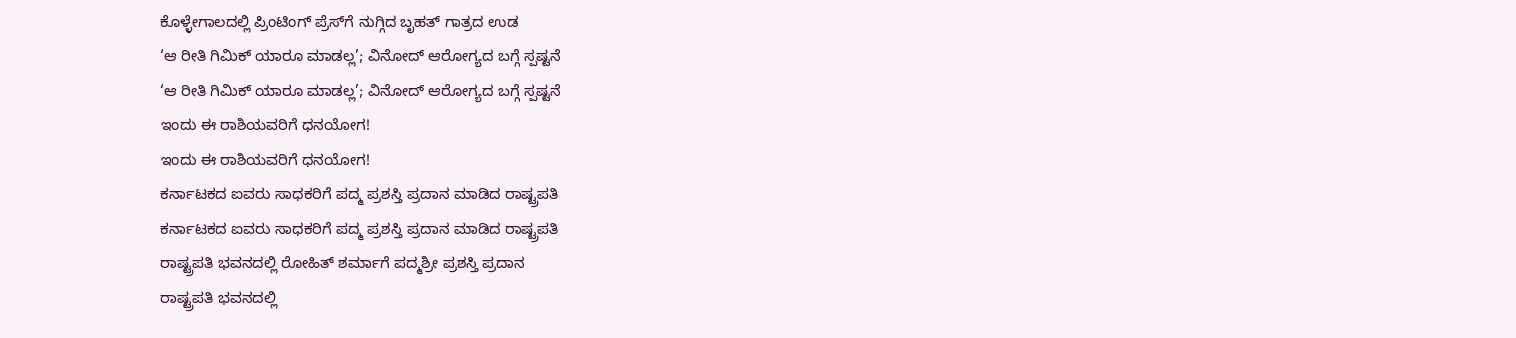ಕೊಳ್ಳೇಗಾಲದಲ್ಲಿ ಪ್ರಿಂಟಿಂಗ್ ಪ್ರೆಸ್‌ಗೆ ನುಗ್ಗಿದ ಬೃಹತ್ ಗಾತ್ರದ ಉಡ
‘ಆ ರೀತಿ ಗಿಮಿಕ್ ಯಾರೂ ಮಾಡಲ್ಲ’; ವಿನೋದ್ ಆರೋಗ್ಯದ ಬಗ್ಗೆ ಸ್ಪಷ್ಟನೆ
‘ಆ ರೀತಿ ಗಿಮಿಕ್ ಯಾರೂ ಮಾಡಲ್ಲ’; ವಿನೋದ್ ಆರೋಗ್ಯದ ಬಗ್ಗೆ ಸ್ಪಷ್ಟನೆ
ಇಂದು ಈ ರಾಶಿಯವರಿಗೆ ಧನಯೋಗ!
ಇಂದು ಈ ರಾಶಿಯವರಿಗೆ ಧನಯೋಗ!
ಕರ್ನಾಟಕದ ಐವರು ಸಾಧಕರಿಗೆ ಪದ್ಮ ಪ್ರಶಸ್ತಿ ಪ್ರದಾನ ಮಾಡಿದ ರಾಷ್ಟ್ರಪತಿ
ಕರ್ನಾಟಕದ ಐವರು ಸಾಧಕರಿಗೆ ಪದ್ಮ ಪ್ರಶಸ್ತಿ ಪ್ರದಾನ ಮಾಡಿದ ರಾಷ್ಟ್ರಪತಿ
ರಾಷ್ಟ್ರಪತಿ ಭವನದಲ್ಲಿ ರೋಹಿತ್ ಶರ್ಮಾಗೆ ಪದ್ಮಶ್ರೀ ಪ್ರಶಸ್ತಿ ಪ್ರದಾನ
ರಾಷ್ಟ್ರಪತಿ ಭವನದಲ್ಲಿ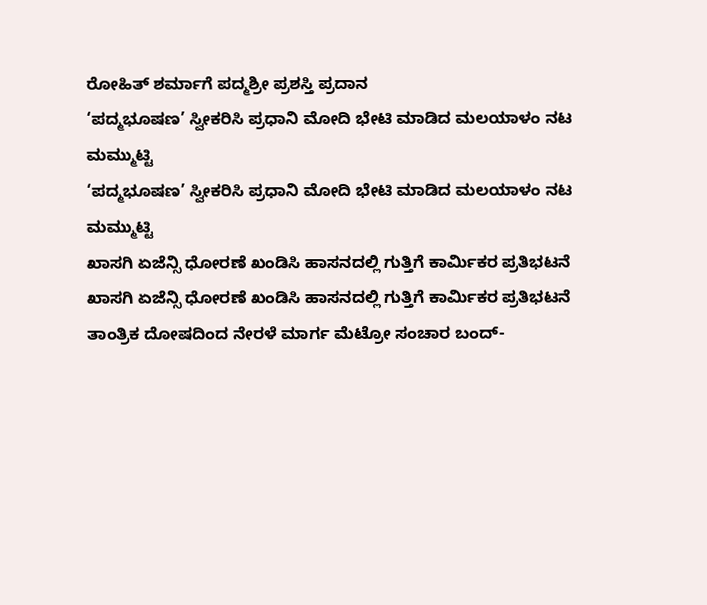ರೋಹಿತ್ ಶರ್ಮಾಗೆ ಪದ್ಮಶ್ರೀ ಪ್ರಶಸ್ತಿ ಪ್ರದಾನ
‘ಪದ್ಮಭೂಷಣ’ ಸ್ವೀಕರಿಸಿ ಪ್ರಧಾನಿ ಮೋದಿ ಭೇಟಿ ಮಾಡಿದ ಮಲಯಾಳಂ ನಟ ಮಮ್ಮುಟ್ಟಿ
‘ಪದ್ಮಭೂಷಣ’ ಸ್ವೀಕರಿಸಿ ಪ್ರಧಾನಿ ಮೋದಿ ಭೇಟಿ ಮಾಡಿದ ಮಲಯಾಳಂ ನಟ ಮಮ್ಮುಟ್ಟಿ
ಖಾಸಗಿ ಏಜೆನ್ಸಿ ಧೋರಣೆ ಖಂಡಿಸಿ ಹಾಸನದಲ್ಲಿ ಗುತ್ತಿಗೆ ಕಾರ್ಮಿಕರ ಪ್ರತಿಭಟನೆ
ಖಾಸಗಿ ಏಜೆನ್ಸಿ ಧೋರಣೆ ಖಂಡಿಸಿ ಹಾಸನದಲ್ಲಿ ಗುತ್ತಿಗೆ ಕಾರ್ಮಿಕರ ಪ್ರತಿಭಟನೆ
ತಾಂತ್ರಿಕ ದೋಷದಿಂದ ನೇರಳೆ ಮಾರ್ಗ ಮೆಟ್ರೋ ಸಂಚಾರ ಬಂದ್-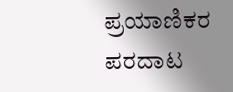ಪ್ರಯಾಣಿಕರ ಪರದಾಟ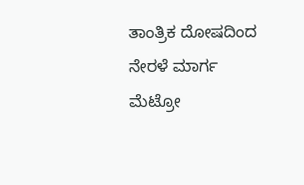ತಾಂತ್ರಿಕ ದೋಷದಿಂದ ನೇರಳೆ ಮಾರ್ಗ ಮೆಟ್ರೋ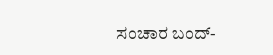ಸಂಚಾರ ಬಂದ್-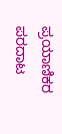ಪ್ರಯಾಣಿಕರ ಪರದಾಟ